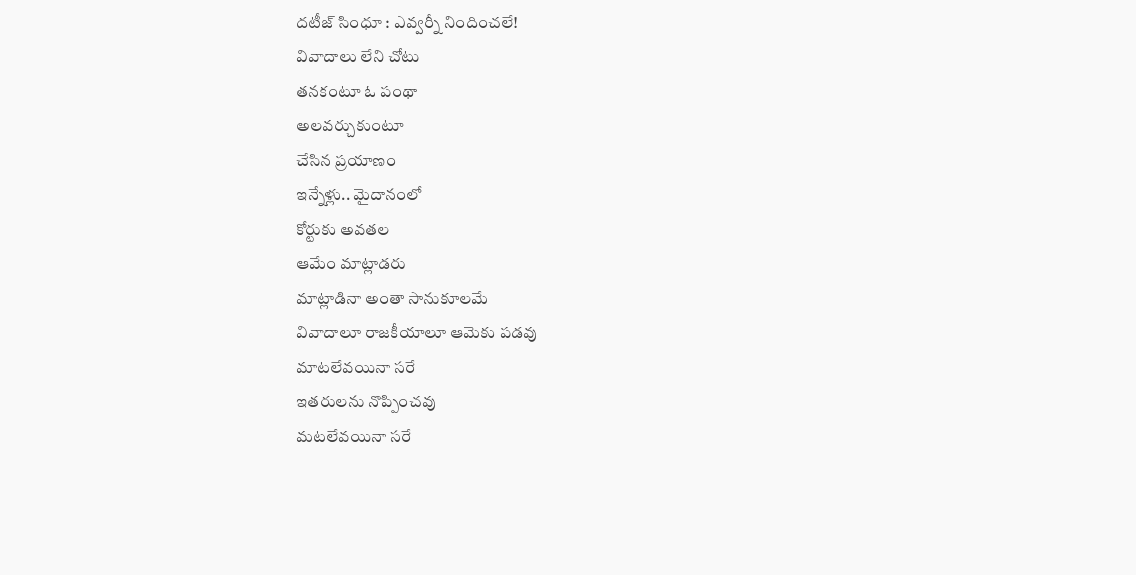దటీజ్ సింధూ : ఎవ్వర్నీ నిందించలే!
వివాదాలు లేని చోటు
తనకంటూ ఓ పంథా
అలవర్చుకుంటూ
చేసిన ప్రయాణం
ఇన్నేళ్లు.. మైదానంలో
కోర్టుకు అవతల
ఆమేం మాట్లాడరు
మాట్లాడినా అంతా సానుకూలమే
వివాదాలూ రాజకీయాలూ ఆమెకు పడవు
మాటలేవయినా సరే
ఇతరులను నొప్పించవు
మటలేవయినా సరే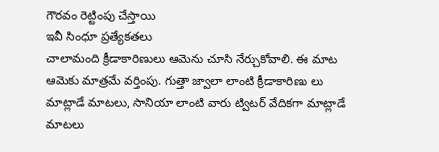గౌరవం రెట్టింపు చేస్తాయి
ఇవీ సింధూ ప్రత్యేకతలు
చాలామంది క్రీడాకారిణులు ఆమెను చూసి నేర్చుకోవాలి. ఈ మాట ఆమెకు మాత్రమే వర్తింపు. గుత్తా జ్వాలా లాంటి క్రీడాకారిణు లు మాట్లాడే మాటలు, సానియా లాంటి వారు ట్విటర్ వేదికగా మాట్లాడే మాటలు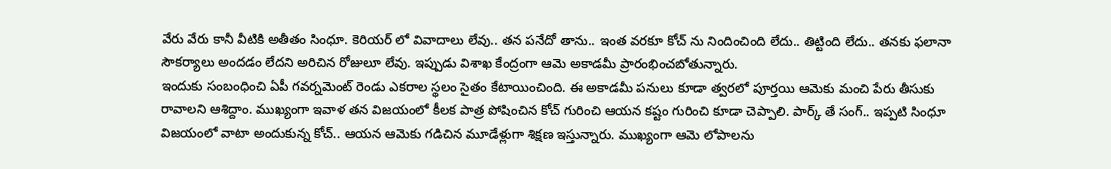వేరు వేరు కానీ వీటికి అతీతం సింధూ. కెరియర్ లో వివాదాలు లేవు.. తన పనేదో తాను.. ఇంత వరకూ కోచ్ ను నిందించింది లేదు.. తిట్టింది లేదు.. తనకు ఫలానా సౌకర్యాలు అందడం లేదని అరిచిన రోజులూ లేవు. ఇప్పుడు విశాఖ కేంద్రంగా ఆమె అకాడమీ ప్రారంభించబోతున్నారు.
ఇందుకు సంబంధించి ఏపీ గవర్నమెంట్ రెండు ఎకరాల స్థలం సైతం కేటాయించింది. ఈ అకాడమీ పనులు కూడా త్వరలో పూర్తయి ఆమెకు మంచి పేరు తీసుకు రావాలని ఆశిద్దాం. ముఖ్యంగా ఇవాళ తన విజయంలో కీలక పాత్ర పోషించిన కోచ్ గురించి ఆయన కష్టం గురించి కూడా చెప్పాలి. పార్క్ తే సంగ్.. ఇప్పటి సింధూ విజయంలో వాటా అందుకున్న కోచ్.. ఆయన ఆమెకు గడిచిన మూడేళ్లుగా శిక్షణ ఇస్తున్నారు. ముఖ్యంగా ఆమె లోపాలను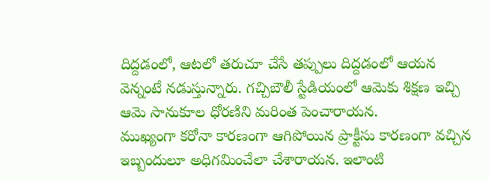దిద్దడంలో, ఆటలో తరుచూ చేసే తప్పులు దిద్దడంలో ఆయన వెన్నంటే నడుస్తున్నారు. గచ్చిబౌలీ స్టేడియంలో ఆమెకు శిక్షణ ఇచ్చి ఆమె సానుకూల ధోరణిని మరింత పెంచారాయన.
ముఖ్యంగా కరోనా కారణంగా ఆగిపోయిన ప్రాక్టీసు కారణంగా వచ్చిన ఇబ్బందులూ అధిగమించేలా చేశారాయన. ఇలాంటి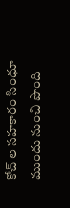కోచ్ ల సహకారం సింధూ ముందు నుంచి పొంది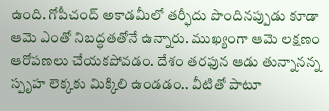ఉంది. గోపీచంద్ అకాడమీలో తర్ఫీదు పొందినప్పుడు కూడా ఆమె ఎంతో నిబద్ధతతోనే ఉన్నారు. ముఖ్యంగా ఆమె లక్షణం ఆరోపణలు చేయకపోవడం. దేశం తరఫున ఆడు తున్నానన్న స్పృహ లెక్కకు మిక్కిలి ఉండడం.. వీటితో పాటూ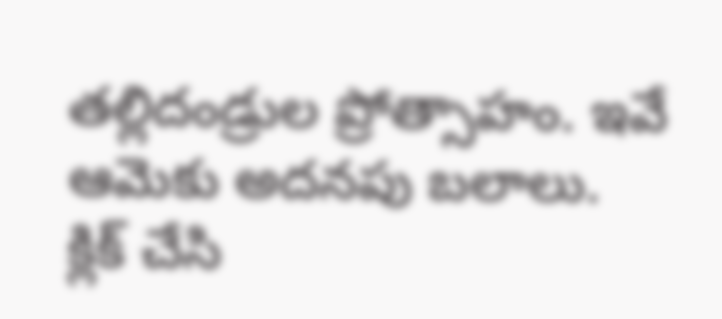తల్లిదండ్రుల ప్రోత్సాహం. ఇవే ఆమెకు అదనపు బలాలు.
క్లిక్ చేసి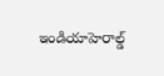ఇండియాహెరాల్డ్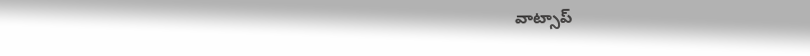వాట్సాప్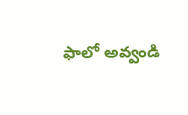ఫాలో అవ్వండి